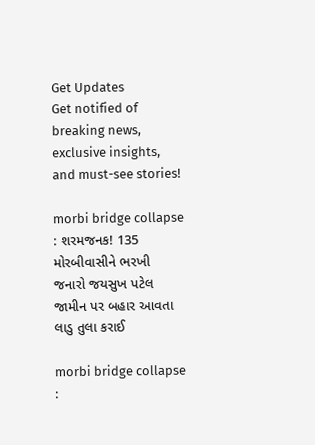Get Updates
Get notified of breaking news, exclusive insights, and must-see stories!

morbi bridge collapse : શરમજનક! 135 મોરબીવાસીને ભરખી જનારો જયસુખ પટેલ જામીન પર બહાર આવતા લાડુ તુલા કરાઈ

morbi bridge collapse :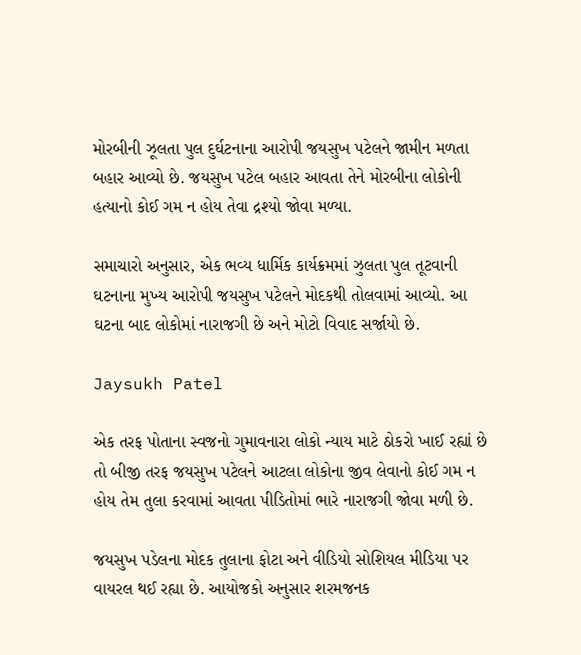મોરબીની ઝૂલતા પુલ દુર્ઘટનાના આરોપી જયસુખ પટેલને જામીન મળતા બહાર આવ્યો છે. જયસુખ પટેલ બહાર આવતા તેને મોરબીના લોકોની હત્યાનો કોઈ ગમ ન હોય તેવા દ્રશ્યો જોવા મળ્યા.

સમાચારો અનુસાર, એક ભવ્ય ધાર્મિક કાર્યક્રમમાં ઝુલતા પુલ તૂટવાની ઘટનાના મુખ્ય આરોપી જયસુખ પટેલને મોદકથી તોલવામાં આવ્યો. આ ઘટના બાદ લોકોમાં નારાજગી છે અને મોટો વિવાદ સર્જાયો છે.

Jaysukh Patel

એક તરફ પોતાના સ્વજનો ગુમાવનારા લોકો ન્યાય માટે ઠોકરો ખાઈ રહ્યાં છે તો બીજી તરફ જયસુખ પટેલને આટલા લોકોના જીવ લેવાનો કોઈ ગમ ન હોય તેમ તુલા કરવામાં આવતા પીડિતોમાં ભારે નારાજગી જોવા મળી છે.

જયસુખ પડેલના મોદક તુલાના ફોટા અને વીડિયો સોશિયલ મીડિયા પર વાયરલ થઈ રહ્યા છે. આયોજકો અનુસાર શરમજનક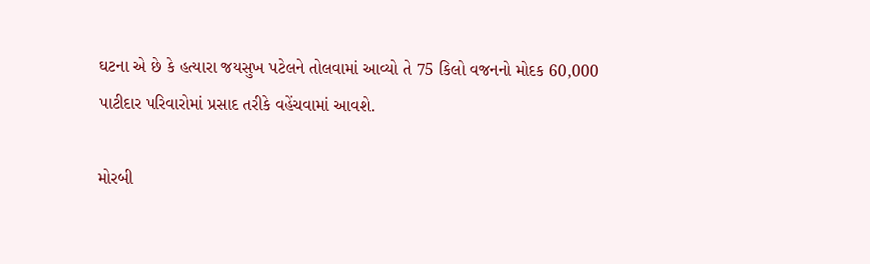ઘટના એ છે કે હત્યારા જયસુખ પટેલને તોલવામાં આવ્યો તે 75 કિલો વજનનો મોદક 60,000 પાટીદાર પરિવારોમાં પ્રસાદ તરીકે વહેંચવામાં આવશે.

મોરબી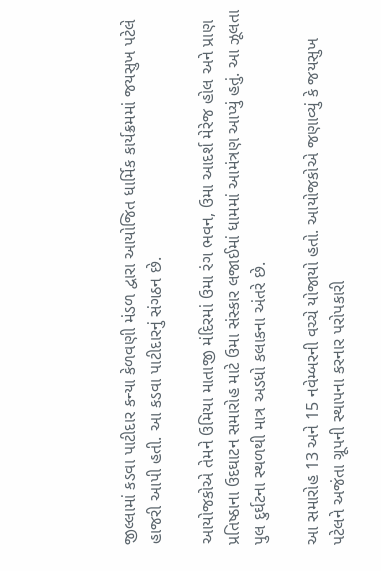જીલ્લામાં કડવા પાટીદાર કન્યા કેળવણી મંડળ દ્વારા આયોજિત ધાર્મિક કાર્યક્રમમાં જયસુખ પટેલે હાજરી આપી હતી. આ કડવા પાટીદારનું સંગઠન છે.

આયોજકોએ તેમને ઉમિયા માતાજી મંદિરમાં ઉમા રંગ ભવન, ઉમા આદર્શ મેરેજ હોલ અને પ્રાણ પ્રતિષ્ઠાના ઉદઘાટન સમારોહ માટે ઉમા સંસ્કાર લજાઈમાં ધામમાં આમંત્રણ આપ્યું હતું. આ ઝૂલતા પુલ દુર્ઘટના સ્થળથી માત્ર અડધો કલાકના અંતરે છે.

આ સમારોહ 13 અને 15 નવેમ્બરની વચ્ચે યોજાયો હતો. આયોજકોએ જણાવ્યું કે જયસુખ પટેલને અજંતા ગ્રૂપની સ્થાપના કરનાર પરોપકારી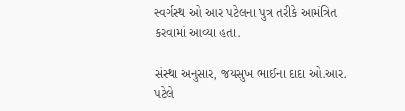સ્વર્ગસ્થ ઓ આર પટેલના પુત્ર તરીકે આમંત્રિત કરવામાં આવ્યા હતા.

સંસ્થા અનુસાર, જયસુખ ભાઈના દાદા ઓ.આર. પટેલે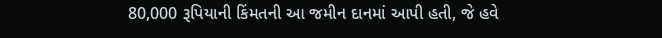80,000 રૂપિયાની કિંમતની આ જમીન દાનમાં આપી હતી, જે હવે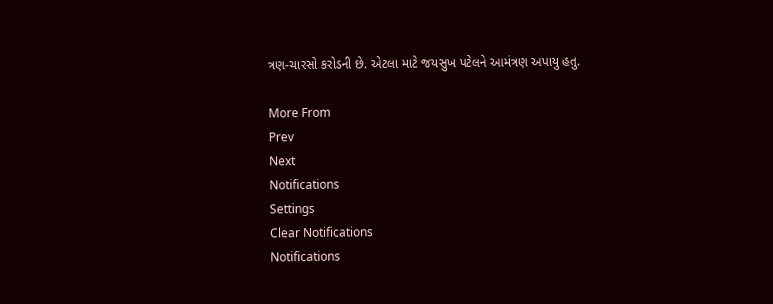ત્રણ-ચારસો કરોડની છે. એટલા માટે જયસુખ પટેલને આમંત્રણ અપાયુ હતુ.

More From
Prev
Next
Notifications
Settings
Clear Notifications
Notifications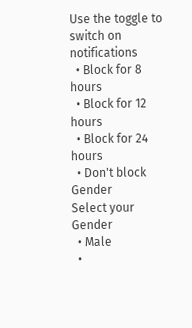Use the toggle to switch on notifications
  • Block for 8 hours
  • Block for 12 hours
  • Block for 24 hours
  • Don't block
Gender
Select your Gender
  • Male
  •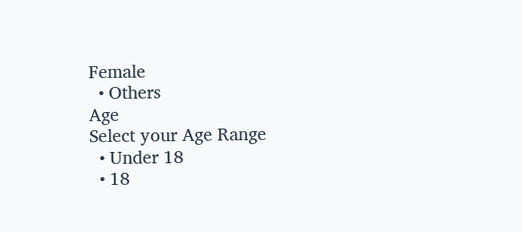Female
  • Others
Age
Select your Age Range
  • Under 18
  • 18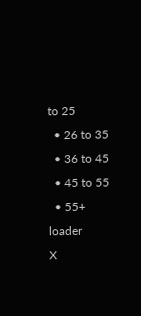to 25
  • 26 to 35
  • 36 to 45
  • 45 to 55
  • 55+
loader
X